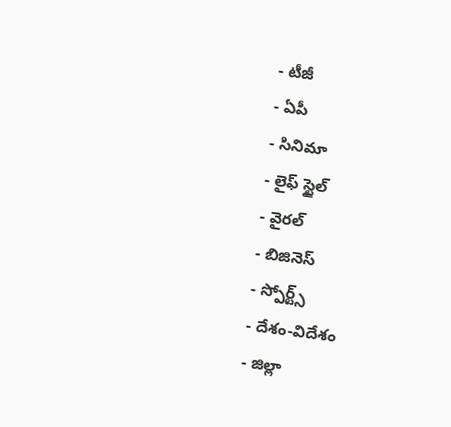- టీజీ
- ఏపీ
- సినిమా
- లైఫ్ స్టైల్
- వైరల్
- బిజినెస్
- స్పోర్ట్స్
- దేశం-విదేశం
- జిల్లా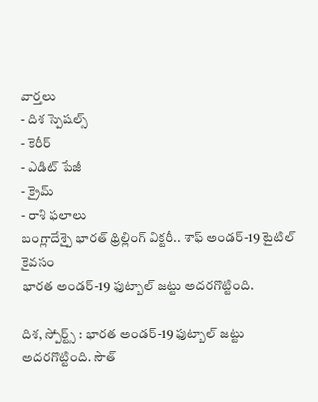వార్తలు
- దిశ స్పెషల్స్
- కెరీర్
- ఎడిట్ పేజీ
- క్రైమ్
- రాశి ఫలాలు
బంగ్లాదేశ్పై భారత్ థ్రిల్లింగ్ విక్టరీ.. శాఫ్ అండర్-19 టైటిల్ కైవసం
భారత అండర్-19 ఫుట్బాల్ జట్టు అదరగొట్టింది.

దిశ, స్పోర్ట్స్ : భారత అండర్-19 ఫుట్బాల్ జట్టు అదరగొట్టింది. సౌత్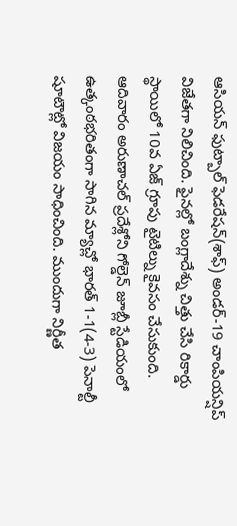ఆసియన్ ఫుట్బాల్ ఫెడరేషన్(శాఫ్) అండర్-19 చాంపియన్షిప్ విజేతగా నిలిచింది. ఫైనల్లో బంగ్లాదేశ్ను చిత్తు చేసి రికార్డు స్థాయిలో 10వ ఏజ్ గ్రూపు టైటిల్ను కైవసం చేసుకుంది. ఆదివారం అరుణాచల్ ప్రదేశ్లోని గోల్డెన్ జూబ్లీ స్టేడియంలో ఉత్కంఠభరితంగా సాగిన మ్యాచ్లో భారత్ 1-1(4-3) పెనాల్టీ షూటౌట్లో విజయం సాధించింది. ముందుగా నిర్ణీత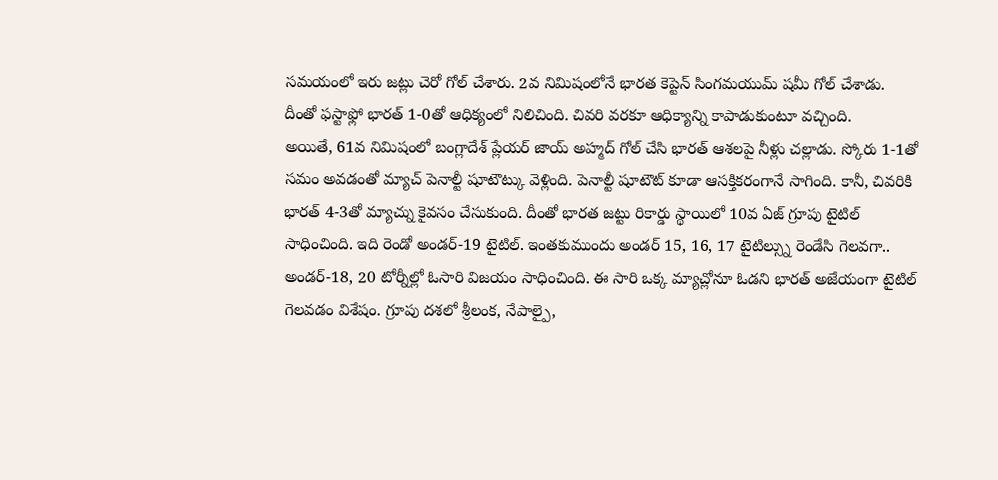సమయంలో ఇరు జట్లు చెరో గోల్ చేశారు. 2వ నిమిషంలోనే భారత కెప్టెన్ సింగమయుమ్ షమీ గోల్ చేశాడు. దీంతో ఫస్టాఫ్లో భారత్ 1-0తో ఆధిక్యంలో నిలిచింది. చివరి వరకూ ఆధిక్యాన్ని కాపాడుకుంటూ వచ్చింది.
అయితే, 61వ నిమిషంలో బంగ్లాదేశ్ ప్లేయర్ జాయ్ అహ్మద్ గోల్ చేసి భారత్ ఆశలపై నీళ్లు చల్లాడు. స్కోరు 1-1తో సమం అవడంతో మ్యాచ్ పెనాల్టీ షూటౌట్కు వెళ్లింది. పెనాల్టీ షూటౌట్ కూడా ఆసక్తికరంగానే సాగింది. కానీ, చివరికి భారత్ 4-3తో మ్యాచ్ను కైవసం చేసుకుంది. దీంతో భారత జట్టు రికార్డు స్థాయిలో 10వ ఏజ్ గ్రూపు టైటిల్ సాధించింది. ఇది రెండో అండర్-19 టైటిల్. ఇంతకుముందు అండర్ 15, 16, 17 టైటిల్స్ను రెండేసి గెలవగా.. అండర్-18, 20 టోర్నీల్లో ఓసారి విజయం సాధించింది. ఈ సారి ఒక్క మ్యాచ్లోనూ ఓడని భారత్ అజేయంగా టైటిల్ గెలవడం విశేషం. గ్రూపు దశలో శ్రీలంక, నేపాల్పై,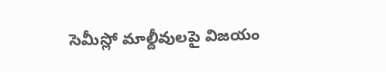సెమీస్లో మాల్దీవులపై విజయం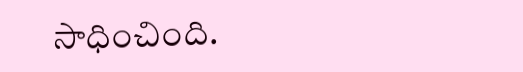సాధించింది.